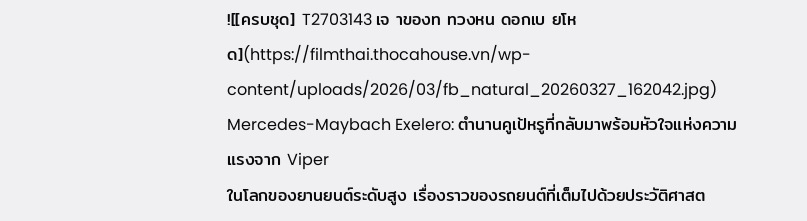![[ครบชุด] T2703143 เจ าของท ทวงหน ดอกเบ ยโหด](https://filmthai.thocahouse.vn/wp-content/uploads/2026/03/fb_natural_20260327_162042.jpg)
Mercedes-Maybach Exelero: ตำนานคูเป้หรูที่กลับมาพร้อมหัวใจแห่งความแรงจาก Viper
ในโลกของยานยนต์ระดับสูง เรื่องราวของรถยนต์ที่เต็มไปด้วยประวัติศาสต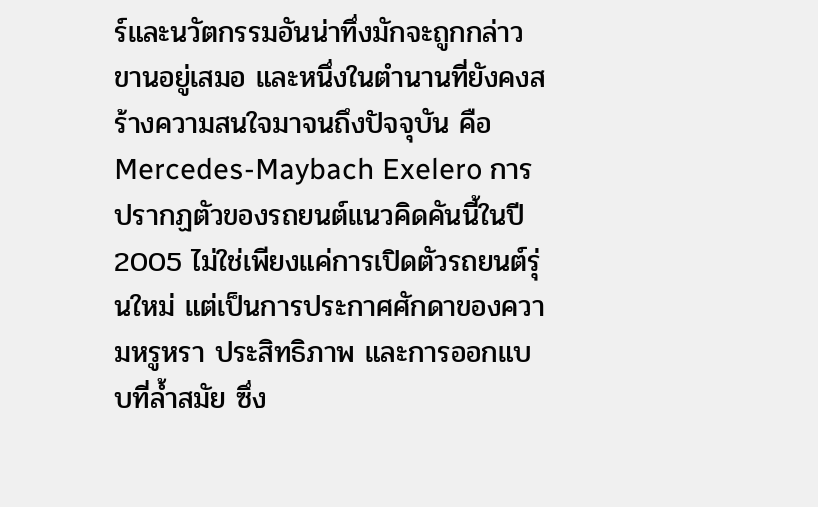ร์และนวัตกรรมอันน่าทึ่งมักจะถูกกล่าวขานอยู่เสมอ และหนึ่งในตำนานที่ยังคงสร้างความสนใจมาจนถึงปัจจุบัน คือ Mercedes-Maybach Exelero การปรากฏตัวของรถยนต์แนวคิดคันนี้ในปี 2005 ไม่ใช่เพียงแค่การเปิดตัวรถยนต์รุ่นใหม่ แต่เป็นการประกาศศักดาของความหรูหรา ประสิทธิภาพ และการออกแบบที่ล้ำสมัย ซึ่ง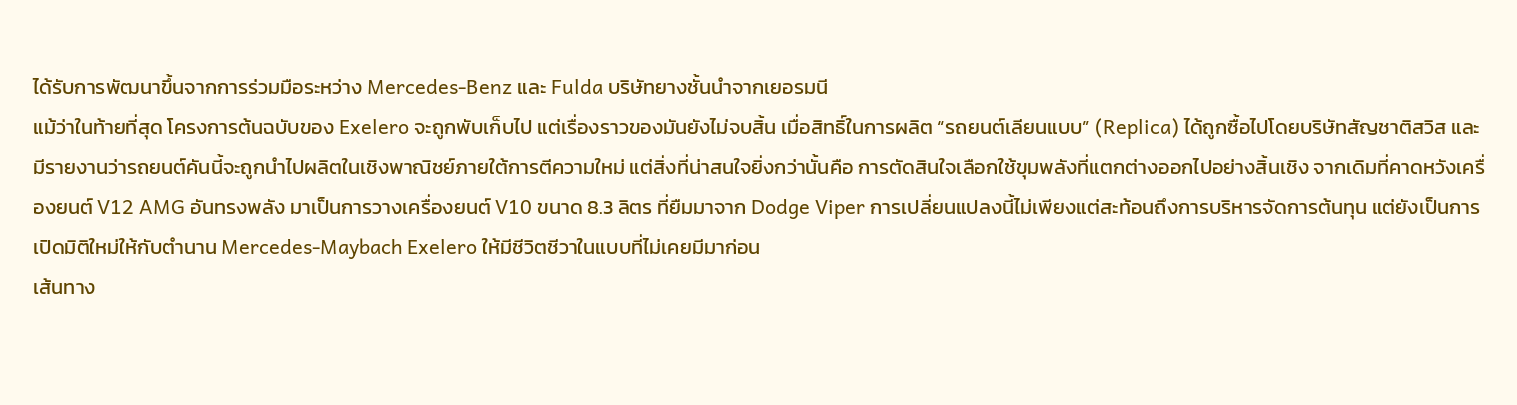ได้รับการพัฒนาขึ้นจากการร่วมมือระหว่าง Mercedes-Benz และ Fulda บริษัทยางชั้นนำจากเยอรมนี
แม้ว่าในท้ายที่สุด โครงการต้นฉบับของ Exelero จะถูกพับเก็บไป แต่เรื่องราวของมันยังไม่จบสิ้น เมื่อสิทธิ์ในการผลิต “รถยนต์เลียนแบบ” (Replica) ได้ถูกซื้อไปโดยบริษัทสัญชาติสวิส และมีรายงานว่ารถยนต์คันนี้จะถูกนำไปผลิตในเชิงพาณิชย์ภายใต้การตีความใหม่ แต่สิ่งที่น่าสนใจยิ่งกว่านั้นคือ การตัดสินใจเลือกใช้ขุมพลังที่แตกต่างออกไปอย่างสิ้นเชิง จากเดิมที่คาดหวังเครื่องยนต์ V12 AMG อันทรงพลัง มาเป็นการวางเครื่องยนต์ V10 ขนาด 8.3 ลิตร ที่ยืมมาจาก Dodge Viper การเปลี่ยนแปลงนี้ไม่เพียงแต่สะท้อนถึงการบริหารจัดการต้นทุน แต่ยังเป็นการเปิดมิติใหม่ให้กับตำนาน Mercedes-Maybach Exelero ให้มีชีวิตชีวาในแบบที่ไม่เคยมีมาก่อน
เส้นทาง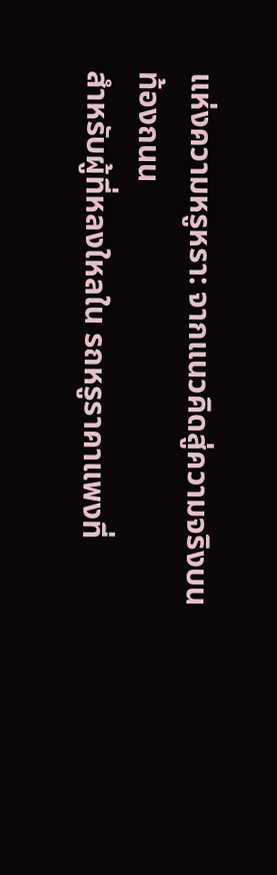แห่งความหรูหรา: จากแนวคิดสู่ความจริงบนท้องถนน
สำหรับผู้ที่หลงใหลใน รถหรูราคาแพงที่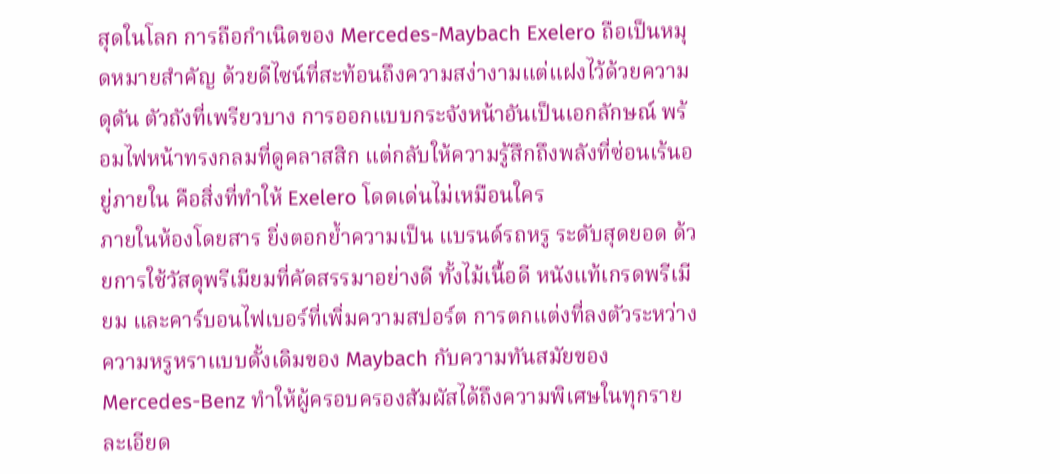สุดในโลก การถือกำเนิดของ Mercedes-Maybach Exelero ถือเป็นหมุดหมายสำคัญ ด้วยดีไซน์ที่สะท้อนถึงความสง่างามแต่แฝงไว้ด้วยความดุดัน ตัวถังที่เพรียวบาง การออกแบบกระจังหน้าอันเป็นเอกลักษณ์ พร้อมไฟหน้าทรงกลมที่ดูคลาสสิก แต่กลับให้ความรู้สึกถึงพลังที่ซ่อนเร้นอยู่ภายใน คือสิ่งที่ทำให้ Exelero โดดเด่นไม่เหมือนใคร
ภายในห้องโดยสาร ยิ่งตอกย้ำความเป็น แบรนด์รถหรู ระดับสุดยอด ด้วยการใช้วัสดุพรีเมียมที่คัดสรรมาอย่างดี ทั้งไม้เนื้อดี หนังแท้เกรดพรีเมียม และคาร์บอนไฟเบอร์ที่เพิ่มความสปอร์ต การตกแต่งที่ลงตัวระหว่างความหรูหราแบบดั้งเดิมของ Maybach กับความทันสมัยของ Mercedes-Benz ทำให้ผู้ครอบครองสัมผัสได้ถึงความพิเศษในทุกรายละเอียด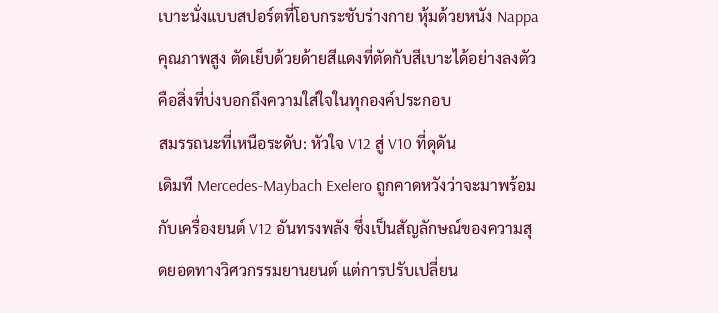เบาะนั่งแบบสปอร์ตที่โอบกระชับร่างกาย หุ้มด้วยหนัง Nappa คุณภาพสูง ตัดเย็บด้วยด้ายสีแดงที่ตัดกับสีเบาะได้อย่างลงตัว คือสิ่งที่บ่งบอกถึงความใส่ใจในทุกองค์ประกอบ
สมรรถนะที่เหนือระดับ: หัวใจ V12 สู่ V10 ที่ดุดัน
เดิมที Mercedes-Maybach Exelero ถูกคาดหวังว่าจะมาพร้อมกับเครื่องยนต์ V12 อันทรงพลัง ซึ่งเป็นสัญลักษณ์ของความสุดยอดทางวิศวกรรมยานยนต์ แต่การปรับเปลี่ยน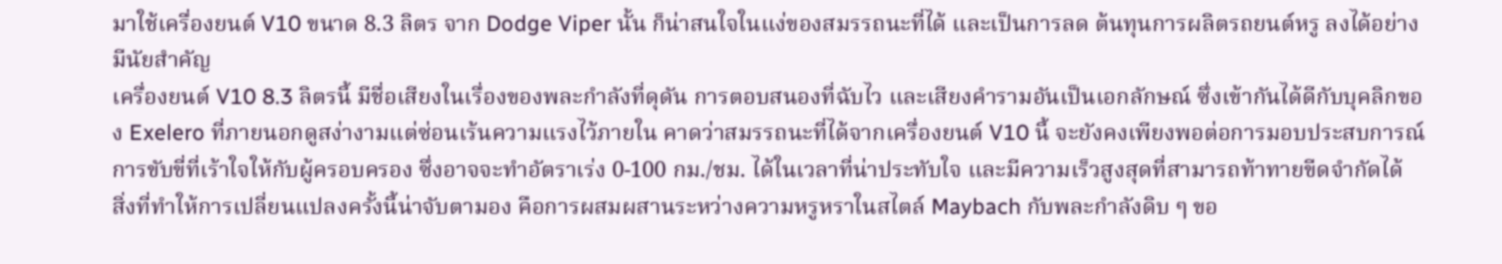มาใช้เครื่องยนต์ V10 ขนาด 8.3 ลิตร จาก Dodge Viper นั้น ก็น่าสนใจในแง่ของสมรรถนะที่ได้ และเป็นการลด ต้นทุนการผลิตรถยนต์หรู ลงได้อย่างมีนัยสำคัญ
เครื่องยนต์ V10 8.3 ลิตรนี้ มีชื่อเสียงในเรื่องของพละกำลังที่ดุดัน การตอบสนองที่ฉับไว และเสียงคำรามอันเป็นเอกลักษณ์ ซึ่งเข้ากันได้ดีกับบุคลิกของ Exelero ที่ภายนอกดูสง่างามแต่ซ่อนเร้นความแรงไว้ภายใน คาดว่าสมรรถนะที่ได้จากเครื่องยนต์ V10 นี้ จะยังคงเพียงพอต่อการมอบประสบการณ์การขับขี่ที่เร้าใจให้กับผู้ครอบครอง ซึ่งอาจจะทำอัตราเร่ง 0-100 กม./ชม. ได้ในเวลาที่น่าประทับใจ และมีความเร็วสูงสุดที่สามารถท้าทายขีดจำกัดได้
สิ่งที่ทำให้การเปลี่ยนแปลงครั้งนี้น่าจับตามอง คือการผสมผสานระหว่างความหรูหราในสไตล์ Maybach กับพละกำลังดิบ ๆ ขอ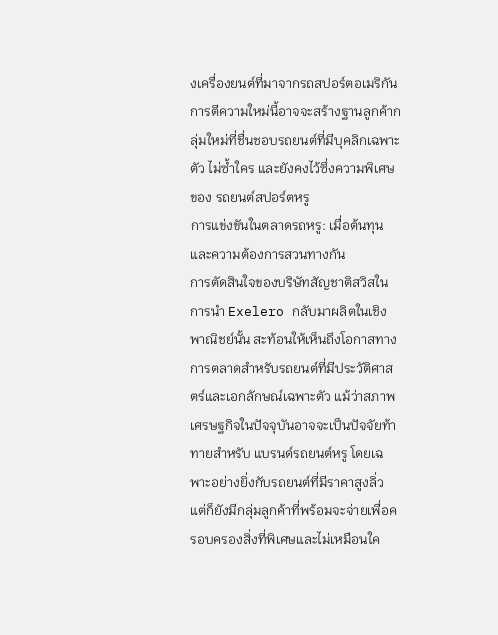งเครื่องยนต์ที่มาจากรถสปอร์ตอเมริกัน การตีความใหม่นี้อาจจะสร้างฐานลูกค้ากลุ่มใหม่ที่ชื่นชอบรถยนต์ที่มีบุคลิกเฉพาะตัว ไม่ซ้ำใคร และยังคงไว้ซึ่งความพิเศษของ รถยนต์สปอร์ตหรู
การแข่งขันในตลาดรถหรู: เมื่อต้นทุนและความต้องการสวนทางกัน
การตัดสินใจของบริษัทสัญชาติสวิสในการนำ Exelero กลับมาผลิตในเชิงพาณิชย์นั้น สะท้อนให้เห็นถึงโอกาสทางการตลาดสำหรับรถยนต์ที่มีประวัติศาสตร์และเอกลักษณ์เฉพาะตัว แม้ว่าสภาพเศรษฐกิจในปัจจุบันอาจจะเป็นปัจจัยท้าทายสำหรับ แบรนด์รถยนต์หรู โดยเฉพาะอย่างยิ่งกับรถยนต์ที่มีราคาสูงลิ่ว แต่ก็ยังมีกลุ่มลูกค้าที่พร้อมจะจ่ายเพื่อครอบครองสิ่งที่พิเศษและไม่เหมือนใค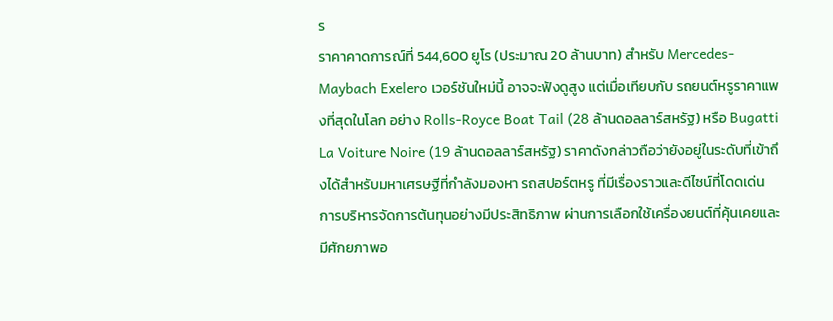ร
ราคาคาดการณ์ที่ 544,600 ยูโร (ประมาณ 20 ล้านบาท) สำหรับ Mercedes-Maybach Exelero เวอร์ชันใหม่นี้ อาจจะฟังดูสูง แต่เมื่อเทียบกับ รถยนต์หรูราคาแพงที่สุดในโลก อย่าง Rolls-Royce Boat Tail (28 ล้านดอลลาร์สหรัฐ) หรือ Bugatti La Voiture Noire (19 ล้านดอลลาร์สหรัฐ) ราคาดังกล่าวถือว่ายังอยู่ในระดับที่เข้าถึงได้สำหรับมหาเศรษฐีที่กำลังมองหา รถสปอร์ตหรู ที่มีเรื่องราวและดีไซน์ที่โดดเด่น
การบริหารจัดการต้นทุนอย่างมีประสิทธิภาพ ผ่านการเลือกใช้เครื่องยนต์ที่คุ้นเคยและมีศักยภาพอ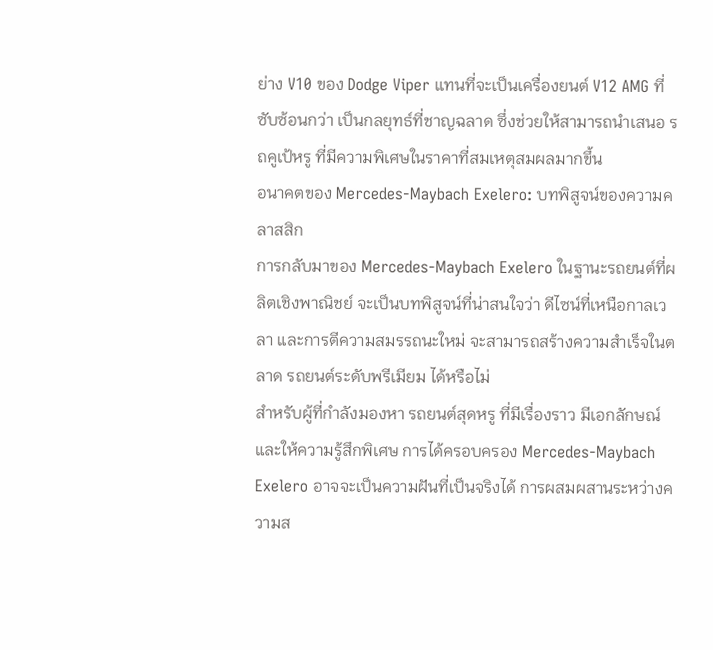ย่าง V10 ของ Dodge Viper แทนที่จะเป็นเครื่องยนต์ V12 AMG ที่ซับซ้อนกว่า เป็นกลยุทธ์ที่ชาญฉลาด ซึ่งช่วยให้สามารถนำเสนอ รถคูเป้หรู ที่มีความพิเศษในราคาที่สมเหตุสมผลมากขึ้น
อนาคตของ Mercedes-Maybach Exelero: บทพิสูจน์ของความคลาสสิก
การกลับมาของ Mercedes-Maybach Exelero ในฐานะรถยนต์ที่ผลิตเชิงพาณิชย์ จะเป็นบทพิสูจน์ที่น่าสนใจว่า ดีไซน์ที่เหนือกาลเวลา และการตีความสมรรถนะใหม่ จะสามารถสร้างความสำเร็จในตลาด รถยนต์ระดับพรีเมียม ได้หรือไม่
สำหรับผู้ที่กำลังมองหา รถยนต์สุดหรู ที่มีเรื่องราว มีเอกลักษณ์ และให้ความรู้สึกพิเศษ การได้ครอบครอง Mercedes-Maybach Exelero อาจจะเป็นความฝันที่เป็นจริงได้ การผสมผสานระหว่างความส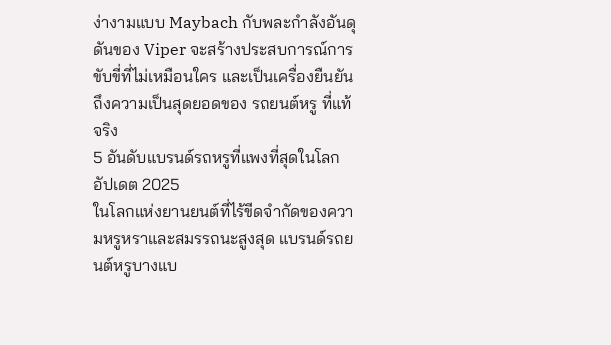ง่างามแบบ Maybach กับพละกำลังอันดุดันของ Viper จะสร้างประสบการณ์การขับขี่ที่ไม่เหมือนใคร และเป็นเครื่องยืนยันถึงความเป็นสุดยอดของ รถยนต์หรู ที่แท้จริง
5 อันดับแบรนด์รถหรูที่แพงที่สุดในโลก อัปเดต 2025
ในโลกแห่งยานยนต์ที่ไร้ขีดจำกัดของความหรูหราและสมรรถนะสูงสุด แบรนด์รถยนต์หรูบางแบ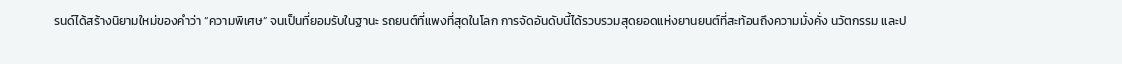รนด์ได้สร้างนิยามใหม่ของคำว่า “ความพิเศษ” จนเป็นที่ยอมรับในฐานะ รถยนต์ที่แพงที่สุดในโลก การจัดอันดับนี้ได้รวบรวมสุดยอดแห่งยานยนต์ที่สะท้อนถึงความมั่งคั่ง นวัตกรรม และป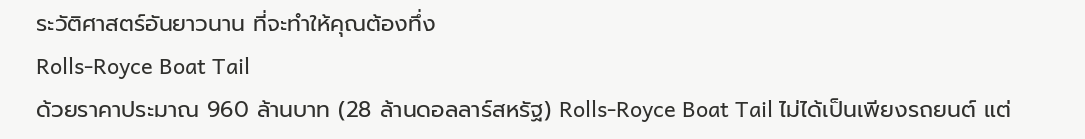ระวัติศาสตร์อันยาวนาน ที่จะทำให้คุณต้องทึ่ง
Rolls-Royce Boat Tail
ด้วยราคาประมาณ 960 ล้านบาท (28 ล้านดอลลาร์สหรัฐ) Rolls-Royce Boat Tail ไม่ได้เป็นเพียงรถยนต์ แต่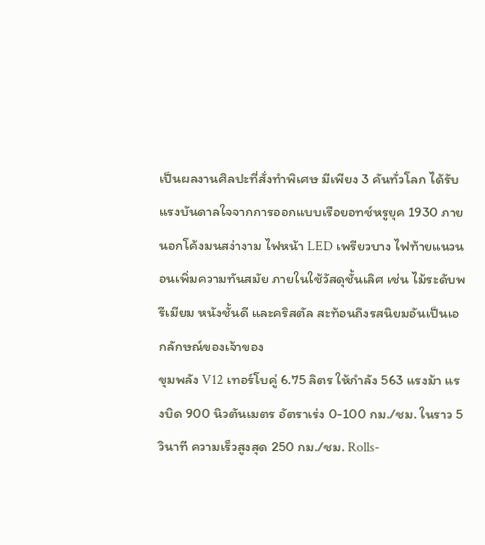เป็นผลงานศิลปะที่สั่งทำพิเศษ มีเพียง 3 คันทั่วโลก ได้รับแรงบันดาลใจจากการออกแบบเรือยอทช์หรูยุค 1930 ภายนอกโค้งมนสง่างาม ไฟหน้า LED เพรียวบาง ไฟท้ายแนวนอนเพิ่มความทันสมัย ภายในใช้วัสดุชั้นเลิศ เช่น ไม้ระดับพรีเมียม หนังชั้นดี และคริสตัล สะท้อนถึงรสนิยมอันเป็นเอกลักษณ์ของเจ้าของ
ขุมพลัง V12 เทอร์โบคู่ 6.75 ลิตร ให้กำลัง 563 แรงม้า แรงบิด 900 นิวตันเมตร อัตราเร่ง 0-100 กม./ชม. ในราว 5 วินาที ความเร็วสูงสุด 250 กม./ชม. Rolls-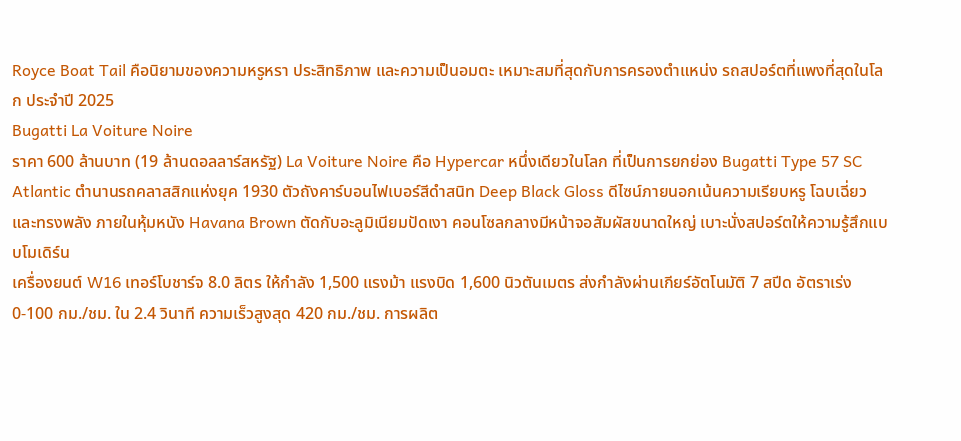Royce Boat Tail คือนิยามของความหรูหรา ประสิทธิภาพ และความเป็นอมตะ เหมาะสมที่สุดกับการครองตำแหน่ง รถสปอร์ตที่แพงที่สุดในโลก ประจำปี 2025
Bugatti La Voiture Noire
ราคา 600 ล้านบาท (19 ล้านดอลลาร์สหรัฐ) La Voiture Noire คือ Hypercar หนึ่งเดียวในโลก ที่เป็นการยกย่อง Bugatti Type 57 SC Atlantic ตำนานรถคลาสสิกแห่งยุค 1930 ตัวถังคาร์บอนไฟเบอร์สีดำสนิท Deep Black Gloss ดีไซน์ภายนอกเน้นความเรียบหรู โฉบเฉี่ยว และทรงพลัง ภายในหุ้มหนัง Havana Brown ตัดกับอะลูมิเนียมปัดเงา คอนโซลกลางมีหน้าจอสัมผัสขนาดใหญ่ เบาะนั่งสปอร์ตให้ความรู้สึกแบบโมเดิร์น
เครื่องยนต์ W16 เทอร์โบชาร์จ 8.0 ลิตร ให้กำลัง 1,500 แรงม้า แรงบิด 1,600 นิวตันเมตร ส่งกำลังผ่านเกียร์อัตโนมัติ 7 สปีด อัตราเร่ง 0-100 กม./ชม. ใน 2.4 วินาที ความเร็วสูงสุด 420 กม./ชม. การผลิต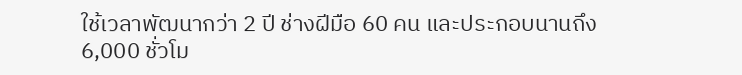ใช้เวลาพัฒนากว่า 2 ปี ช่างฝีมือ 60 คน และประกอบนานถึง 6,000 ชั่วโม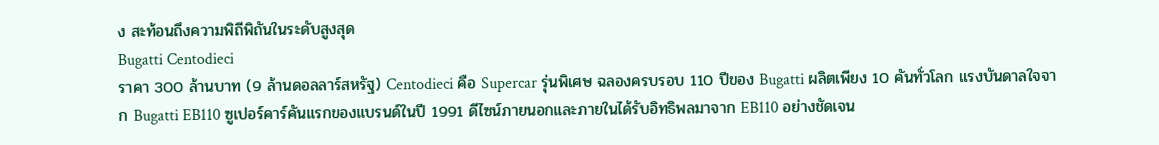ง สะท้อนถึงความพิถีพิถันในระดับสูงสุด
Bugatti Centodieci
ราคา 300 ล้านบาท (9 ล้านดอลลาร์สหรัฐ) Centodieci คือ Supercar รุ่นพิเศษ ฉลองครบรอบ 110 ปีของ Bugatti ผลิตเพียง 10 คันทั่วโลก แรงบันดาลใจจาก Bugatti EB110 ซูเปอร์คาร์คันแรกของแบรนด์ในปี 1991 ดีไซน์ภายนอกและภายในได้รับอิทธิพลมาจาก EB110 อย่างชัดเจน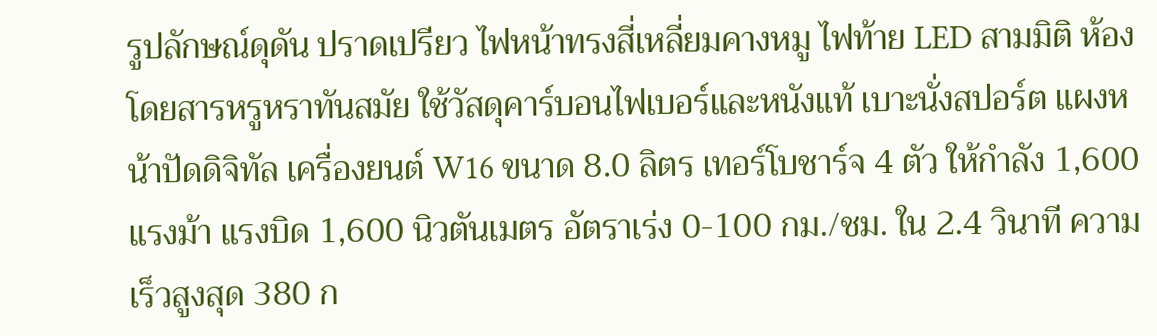รูปลักษณ์ดุดัน ปราดเปรียว ไฟหน้าทรงสี่เหลี่ยมคางหมู ไฟท้าย LED สามมิติ ห้องโดยสารหรูหราทันสมัย ใช้วัสดุคาร์บอนไฟเบอร์และหนังแท้ เบาะนั่งสปอร์ต แผงหน้าปัดดิจิทัล เครื่องยนต์ W16 ขนาด 8.0 ลิตร เทอร์โบชาร์จ 4 ตัว ให้กำลัง 1,600 แรงม้า แรงบิด 1,600 นิวตันเมตร อัตราเร่ง 0-100 กม./ชม. ใน 2.4 วินาที ความเร็วสูงสุด 380 ก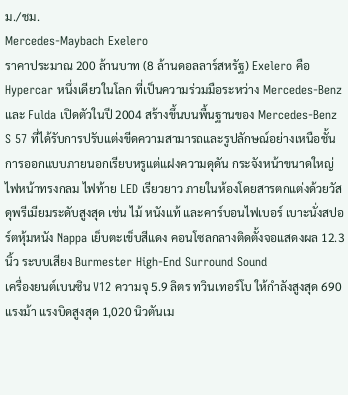ม./ชม.
Mercedes-Maybach Exelero
ราคาประมาณ 200 ล้านบาท (8 ล้านดอลลาร์สหรัฐ) Exelero คือ Hypercar หนึ่งเดียวในโลก ที่เป็นความร่วมมือระหว่าง Mercedes-Benz และ Fulda เปิดตัวในปี 2004 สร้างขึ้นบนพื้นฐานของ Mercedes-Benz S 57 ที่ได้รับการปรับแต่งขีดความสามารถและรูปลักษณ์อย่างเหนือชั้น
การออกแบบภายนอกเรียบหรูแต่แฝงความดุดัน กระจังหน้าขนาดใหญ่ ไฟหน้าทรงกลม ไฟท้าย LED เรียวยาว ภายในห้องโดยสารตกแต่งด้วยวัสดุพรีเมียมระดับสูงสุด เช่น ไม้ หนังแท้ และคาร์บอนไฟเบอร์ เบาะนั่งสปอร์ตหุ้มหนัง Nappa เย็บตะเข็บสีแดง คอนโซลกลางติดตั้งจอแสดงผล 12.3 นิ้ว ระบบเสียง Burmester High-End Surround Sound
เครื่องยนต์เบนซิน V12 ความจุ 5.9 ลิตร ทวินเทอร์โบ ให้กำลังสูงสุด 690 แรงม้า แรงบิดสูงสุด 1,020 นิวตันเม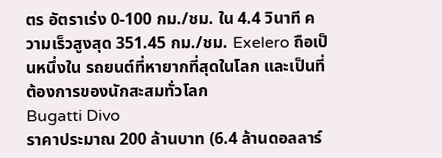ตร อัตราเร่ง 0-100 กม./ชม. ใน 4.4 วินาที ความเร็วสูงสุด 351.45 กม./ชม. Exelero ถือเป็นหนึ่งใน รถยนต์ที่หายากที่สุดในโลก และเป็นที่ต้องการของนักสะสมทั่วโลก
Bugatti Divo
ราคาประมาณ 200 ล้านบาท (6.4 ล้านดอลลาร์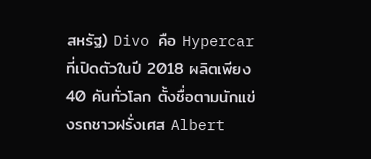สหรัฐ) Divo คือ Hypercar ที่เปิดตัวในปี 2018 ผลิตเพียง 40 คันทั่วโลก ตั้งชื่อตามนักแข่งรถชาวฝรั่งเศส Albert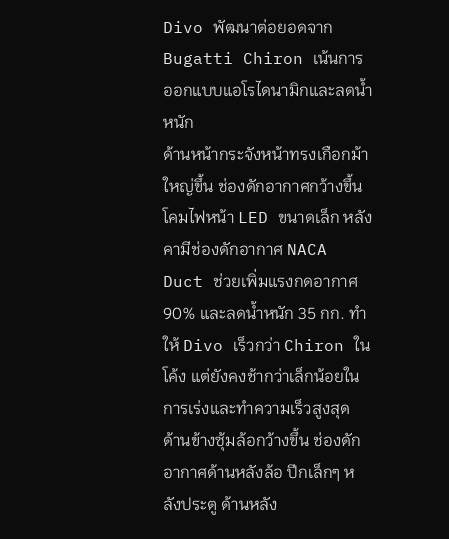Divo พัฒนาต่อยอดจาก Bugatti Chiron เน้นการออกแบบแอโรไดนามิกและลดน้ำหนัก
ด้านหน้ากระจังหน้าทรงเกือกม้าใหญ่ขึ้น ช่องดักอากาศกว้างขึ้น โคมไฟหน้า LED ขนาดเล็ก หลังคามีช่องดักอากาศ NACA Duct ช่วยเพิ่มแรงกดอากาศ 90% และลดน้ำหนัก 35 กก. ทำให้ Divo เร็วกว่า Chiron ในโค้ง แต่ยังคงช้ากว่าเล็กน้อยในการเร่งและทำความเร็วสูงสุด
ด้านข้างซุ้มล้อกว้างขึ้น ช่องดักอากาศด้านหลังล้อ ปีกเล็กๆ หลังประตู ด้านหลัง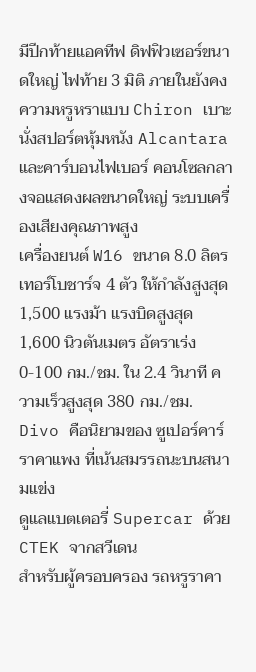มีปีกท้ายแอคทีฟ ดิฟฟิวเซอร์ขนาดใหญ่ ไฟท้าย 3 มิติ ภายในยังคงความหรูหราแบบ Chiron เบาะนั่งสปอร์ตหุ้มหนัง Alcantara และคาร์บอนไฟเบอร์ คอนโซลกลางจอแสดงผลขนาดใหญ่ ระบบเครื่องเสียงคุณภาพสูง
เครื่องยนต์ W16 ขนาด 8.0 ลิตร เทอร์โบชาร์จ 4 ตัว ให้กำลังสูงสุด 1,500 แรงม้า แรงบิดสูงสุด 1,600 นิวตันเมตร อัตราเร่ง 0-100 กม./ชม. ใน 2.4 วินาที ความเร็วสูงสุด 380 กม./ชม. Divo คือนิยามของ ซูเปอร์คาร์ราคาแพง ที่เน้นสมรรถนะบนสนามแข่ง
ดูแลแบตเตอรี่ Supercar ด้วย CTEK จากสวีเดน
สำหรับผู้ครอบครอง รถหรูราคา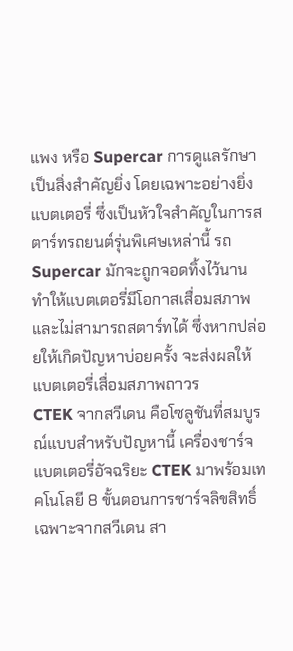แพง หรือ Supercar การดูแลรักษาเป็นสิ่งสำคัญยิ่ง โดยเฉพาะอย่างยิ่งแบตเตอรี่ ซึ่งเป็นหัวใจสำคัญในการสตาร์ทรถยนต์รุ่นพิเศษเหล่านี้ รถ Supercar มักจะถูกจอดทิ้งไว้นาน ทำให้แบตเตอรี่มีโอกาสเสื่อมสภาพและไม่สามารถสตาร์ทได้ ซึ่งหากปล่อยให้เกิดปัญหาบ่อยครั้ง จะส่งผลให้แบตเตอรี่เสื่อมสภาพถาวร
CTEK จากสวีเดน คือโซลูชันที่สมบูรณ์แบบสำหรับปัญหานี้ เครื่องชาร์จแบตเตอรี่อัจฉริยะ CTEK มาพร้อมเทคโนโลยี 8 ขั้นตอนการชาร์จลิขสิทธิ์เฉพาะจากสวีเดน สา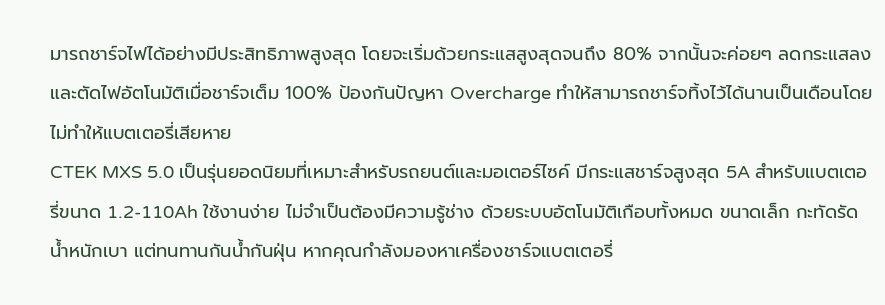มารถชาร์จไฟได้อย่างมีประสิทธิภาพสูงสุด โดยจะเริ่มด้วยกระแสสูงสุดจนถึง 80% จากนั้นจะค่อยๆ ลดกระแสลง และตัดไฟอัตโนมัติเมื่อชาร์จเต็ม 100% ป้องกันปัญหา Overcharge ทำให้สามารถชาร์จทิ้งไว้ได้นานเป็นเดือนโดยไม่ทำให้แบตเตอรี่เสียหาย
CTEK MXS 5.0 เป็นรุ่นยอดนิยมที่เหมาะสำหรับรถยนต์และมอเตอร์ไซค์ มีกระแสชาร์จสูงสุด 5A สำหรับแบตเตอรี่ขนาด 1.2-110Ah ใช้งานง่าย ไม่จำเป็นต้องมีความรู้ช่าง ด้วยระบบอัตโนมัติเกือบทั้งหมด ขนาดเล็ก กะทัดรัด น้ำหนักเบา แต่ทนทานกันน้ำกันฝุ่น หากคุณกำลังมองหาเครื่องชาร์จแบตเตอรี่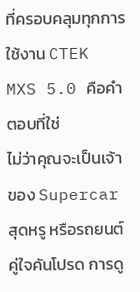ที่ครอบคลุมทุกการใช้งาน CTEK MXS 5.0 คือคำตอบที่ใช่
ไม่ว่าคุณจะเป็นเจ้าของ Supercar สุดหรู หรือรถยนต์คู่ใจคันโปรด การดู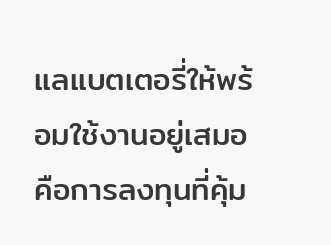แลแบตเตอรี่ให้พร้อมใช้งานอยู่เสมอ คือการลงทุนที่คุ้ม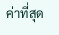ค่าที่สุด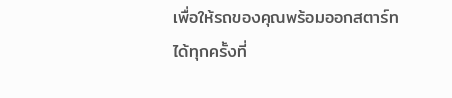เพื่อให้รถของคุณพร้อมออกสตาร์ทได้ทุกครั้งที่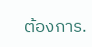ต้องการ.